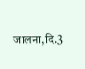जालना,दि.3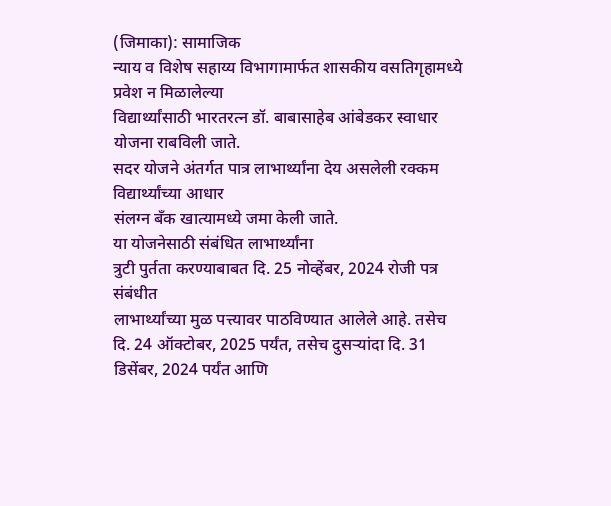(जिमाका): सामाजिक
न्याय व विशेष सहाय्य विभागामार्फत शासकीय वसतिगृहामध्ये प्रवेश न मिळालेल्या
विद्यार्थ्यांसाठी भारतरत्न डॉ. बाबासाहेब आंबेडकर स्वाधार योजना राबविली जाते.
सदर योजने अंतर्गत पात्र लाभार्थ्यांना देय असलेली रक्कम विद्यार्थ्यांच्या आधार
संलग्न बँक खात्यामध्ये जमा केली जाते.
या योजनेसाठी संबंधित लाभार्थ्यांना
त्रुटी पुर्तता करण्याबाबत दि. 25 नोव्हेंबर, 2024 रोजी पत्र संबंधीत
लाभार्थ्यांच्या मुळ पत्त्यावर पाठविण्यात आलेले आहे. तसेच
दि. 24 ऑक्टोबर, 2025 पर्यंत, तसेच दुसऱ्यांदा दि. 31
डिसेंबर, 2024 पर्यंत आणि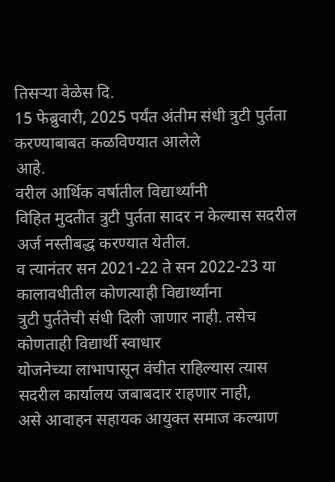तिसऱ्या वेळेस दि.
15 फेब्रुवारी, 2025 पर्यंत अंतीम संधी त्रुटी पुर्तता करण्याबाबत कळविण्यात आलेले
आहे.
वरील आर्थिक वर्षातील विद्यार्थ्यांनी
विहित मुदतीत त्रुटी पुर्तता सादर न केल्यास सदरील अर्ज नस्तीबद्ध करण्यात येतील.
व त्यानंतर सन 2021-22 ते सन 2022-23 या कालावधीतील कोणत्याही विद्यार्थ्यांना
त्रुटी पुर्ततेची संधी दिली जाणार नाही. तसेच कोणताही विद्यार्थी स्वाधार
योजनेच्या लाभापासून वंचीत राहिल्यास त्यास सदरील कार्यालय जबाबदार राहणार नाही,
असे आवाहन सहायक आयुक्त समाज कल्याण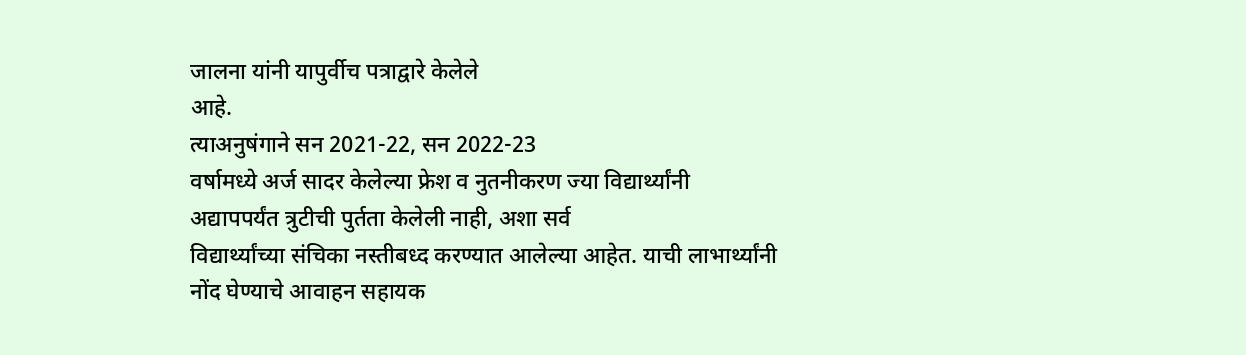जालना यांनी यापुर्वीच पत्राद्वारे केलेले
आहे.
त्याअनुषंगाने सन 2021-22, सन 2022-23
वर्षामध्ये अर्ज सादर केलेल्या फ्रेश व नुतनीकरण ज्या विद्यार्थ्यांनी
अद्यापपर्यंत त्रुटीची पुर्तता केलेली नाही, अशा सर्व
विद्यार्थ्यांच्या संचिका नस्तीबध्द करण्यात आलेल्या आहेत. याची लाभार्थ्यांनी
नोंद घेण्याचे आवाहन सहायक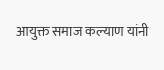आयुक्त समाज कल्याण यांनी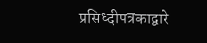प्रसिध्दीपत्रकाद्वारे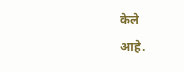केले
आहे.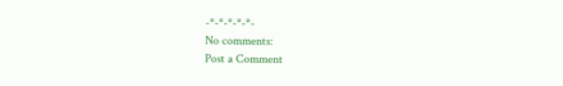-*-*-*-*-*-
No comments:
Post a Comment